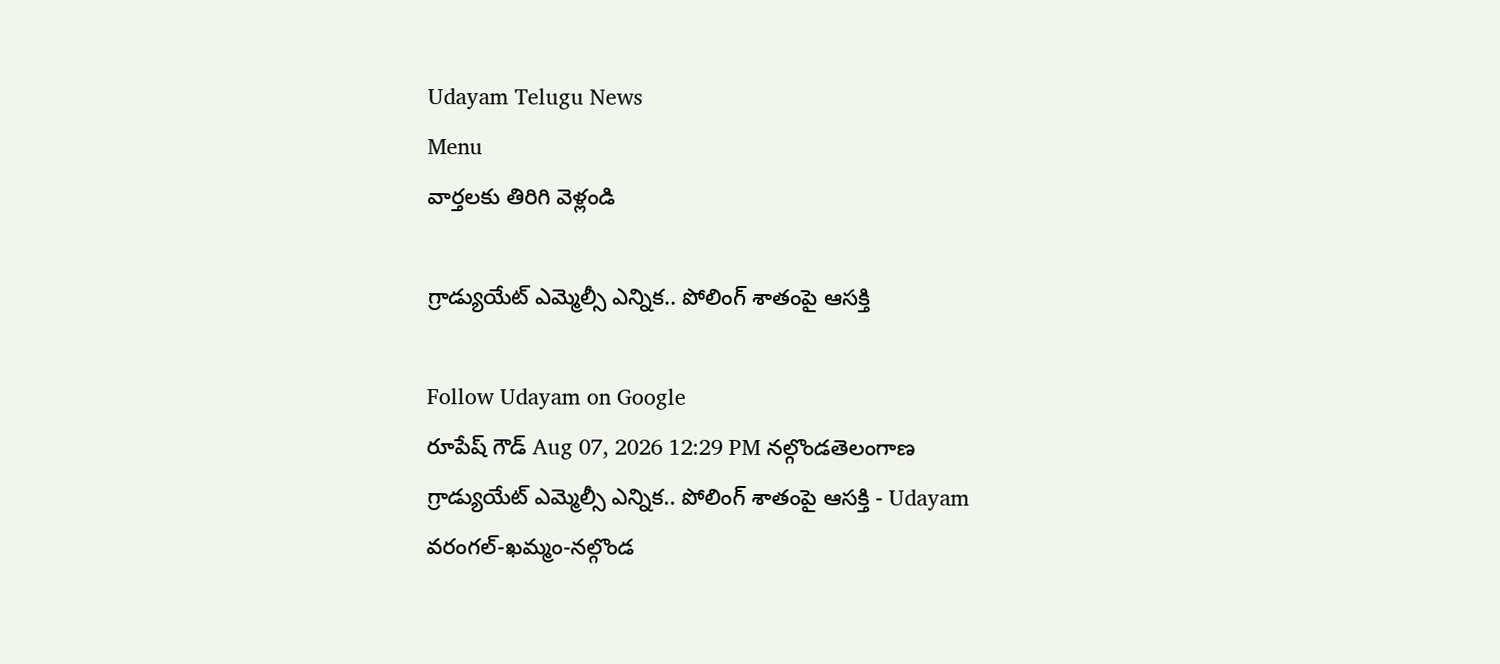Udayam Telugu News
Menu
వార్తలకు తిరిగి వెళ్లండి

గ్రాడ్యుయేట్ ఎమ్మెల్సీ ఎన్నిక.. పోలింగ్ శాతంపై ఆసక్తి

Follow Udayam on Google
రూపేష్ గౌడ్ Aug 07, 2026 12:29 PM నల్గొండతెలంగాణ
గ్రాడ్యుయేట్ ఎమ్మెల్సీ ఎన్నిక.. పోలింగ్ శాతంపై ఆసక్తి - Udayam
వరంగల్-ఖమ్మం-నల్గొండ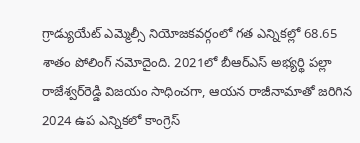గ్రాడ్యుయేట్ ఎమ్మెల్సీ నియోజకవర్గంలో గత ఎన్నికల్లో 68.65 శాతం పోలింగ్ నమోదైంది. 2021లో బీఆర్ఎస్ అభ్యర్థి పల్లా రాజేశ్వర్‌రెడ్డి విజయం సాధించగా, ఆయన రాజీనామాతో జరిగిన 2024 ఉప ఎన్నికలో కాంగ్రెస్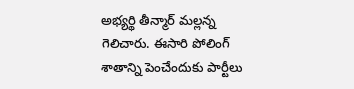అభ్యర్థి తీన్మార్ మల్లన్న గెలిచారు. ఈసారి పోలింగ్ శాతాన్ని పెంచేందుకు పార్టీలు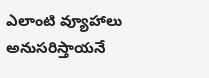ఎలాంటి వ్యూహాలు అనుసరిస్తాయనే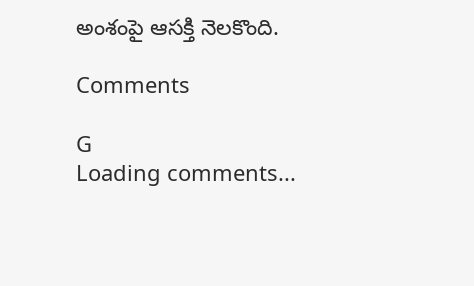అంశంపై ఆసక్తి నెలకొంది.

Comments

G
Loading comments...